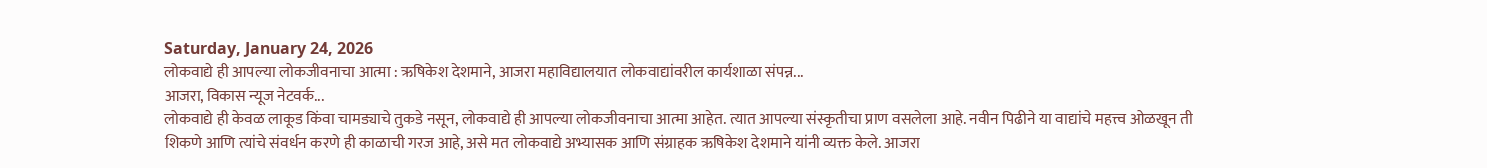Saturday, January 24, 2026
लोकवाद्ये ही आपल्या लोकजीवनाचा आत्मा : ऋषिकेश देशमाने, आजरा महाविद्यालयात लोकवाद्यांवरील कार्यशाळा संपन्न...
आजरा, विकास न्यूज नेटवर्क...
लोकवाद्ये ही केवळ लाकूड किंवा चामड्याचे तुकडे नसून, लोकवाद्ये ही आपल्या लोकजीवनाचा आत्मा आहेत. त्यात आपल्या संस्कृतीचा प्राण वसलेला आहे. नवीन पिढीने या वाद्यांचे महत्त्व ओळखून ती शिकणे आणि त्यांचे संवर्धन करणे ही काळाची गरज आहे, असे मत लोकवाद्ये अभ्यासक आणि संग्राहक ऋषिकेश देशमाने यांनी व्यक्त केले. आजरा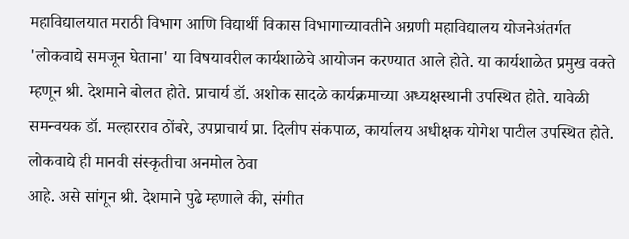महाविद्यालयात मराठी विभाग आणि विद्यार्थी विकास विभागाच्यावतीने अग्रणी महाविद्यालय योजनेअंतर्गत 'लोकवाद्ये समजून घेताना' या विषयावरील कार्यशाळेचे आयोजन करण्यात आले होते. या कार्यशाळेत प्रमुख वक्ते म्हणून श्री. देशमाने बोलत होते. प्राचार्य डॉ. अशोक सादळे कार्यक्रमाच्या अध्यक्षस्थानी उपस्थित होते. यावेळी समन्वयक डॉ. मल्हारराव ठोंबरे, उपप्राचार्य प्रा. दिलीप संकपाळ, कार्यालय अधीक्षक योगेश पाटील उपस्थित होते.
लोकवाद्ये ही मानवी संस्कृतीचा अनमोल ठेवा
आहे. असे सांगून श्री. देशमाने पुढे म्हणाले की, संगीत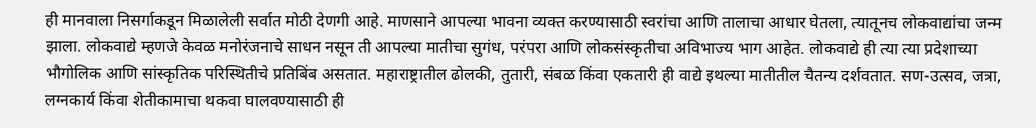ही मानवाला निसर्गाकडून मिळालेली सर्वात मोठी देणगी आहे. माणसाने आपल्या भावना व्यक्त करण्यासाठी स्वरांचा आणि तालाचा आधार घेतला, त्यातूनच लोकवाद्यांचा जन्म झाला. लोकवाद्ये म्हणजे केवळ मनोरंजनाचे साधन नसून ती आपल्या मातीचा सुगंध, परंपरा आणि लोकसंस्कृतीचा अविभाज्य भाग आहेत. लोकवाद्ये ही त्या त्या प्रदेशाच्या भौगोलिक आणि सांस्कृतिक परिस्थितीचे प्रतिबिंब असतात. महाराष्ट्रातील ढोलकी, तुतारी, संबळ किंवा एकतारी ही वाद्ये इथल्या मातीतील चैतन्य दर्शवतात. सण-उत्सव, जत्रा, लग्नकार्य किंवा शेतीकामाचा थकवा घालवण्यासाठी ही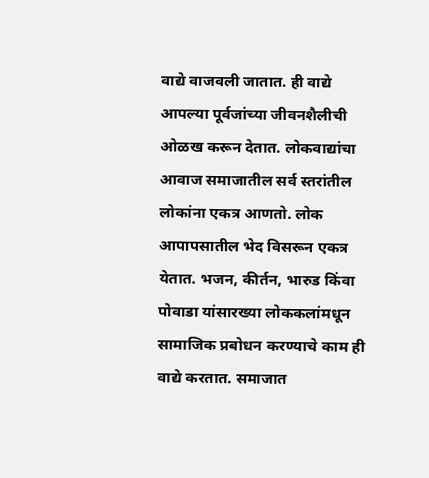वाद्ये वाजवली जातात. ही वाद्ये आपल्या पूर्वजांच्या जीवनशैलीची ओळख करून देतात. लोकवाद्यांचा आवाज समाजातील सर्व स्तरांतील लोकांना एकत्र आणतो. लोक आपापसातील भेद विसरून एकत्र येतात. भजन, कीर्तन, भारुड किंवा पोवाडा यांसारख्या लोककलांमधून सामाजिक प्रबोधन करण्याचे काम ही वाद्ये करतात. समाजात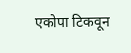एकोपा टिकवून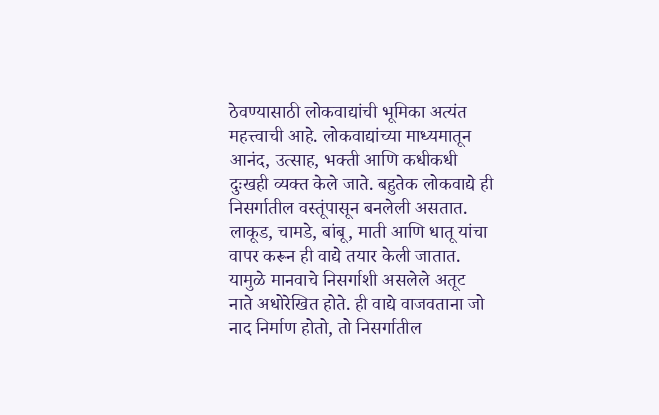ठेवण्यासाठी लोकवाद्यांची भूमिका अत्यंत महत्त्वाची आहे. लोकवाद्यांच्या माध्यमातून आनंद, उत्साह, भक्ती आणि कधीकधी दुःखही व्यक्त केले जाते. बहुतेक लोकवाद्ये ही निसर्गातील वस्तूंपासून बनलेली असतात. लाकूड, चामडे, बांबू, माती आणि धातू यांचा वापर करून ही वाद्ये तयार केली जातात. यामुळे मानवाचे निसर्गाशी असलेले अतूट नाते अधोरेखित होते. ही वाद्ये वाजवताना जो नाद निर्माण होतो, तो निसर्गातील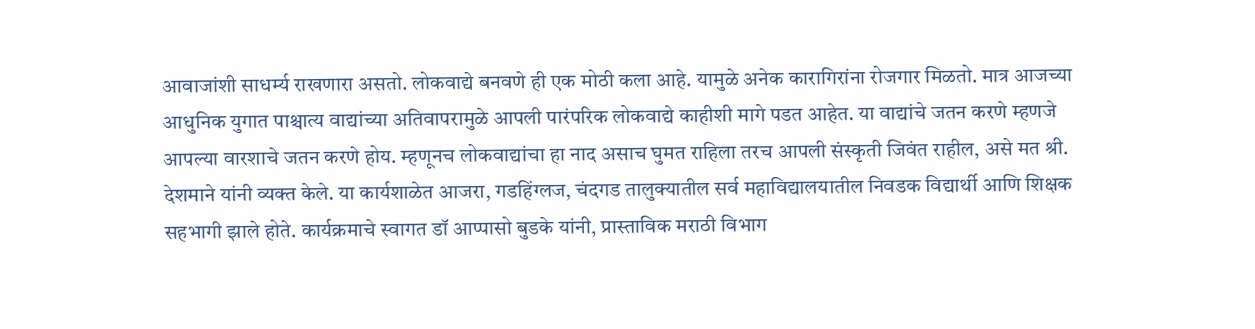आवाजांशी साधर्म्य राखणारा असतो. लोकवाद्ये बनवणे ही एक मोठी कला आहे. यामुळे अनेक कारागिरांना रोजगार मिळतो. मात्र आजच्या आधुनिक युगात पाश्चात्य वाद्यांच्या अतिवापरामुळे आपली पारंपरिक लोकवाद्ये काहीशी मागे पडत आहेत. या वाद्यांचे जतन करणे म्हणजे आपल्या वारशाचे जतन करणे होय. म्हणूनच लोकवाद्यांचा हा नाद असाच घुमत राहिला तरच आपली संस्कृती जिवंत राहील, असे मत श्री. देशमाने यांनी व्यक्त केले. या कार्यशाळेत आजरा, गडहिंग्लज, चंदगड तालुक्यातील सर्व महाविद्यालयातील निवडक विद्यार्थी आणि शिक्षक सहभागी झाले होते. कार्यक्रमाचे स्वागत डॉ आप्पासो बुडके यांनी, प्रास्ताविक मराठी विभाग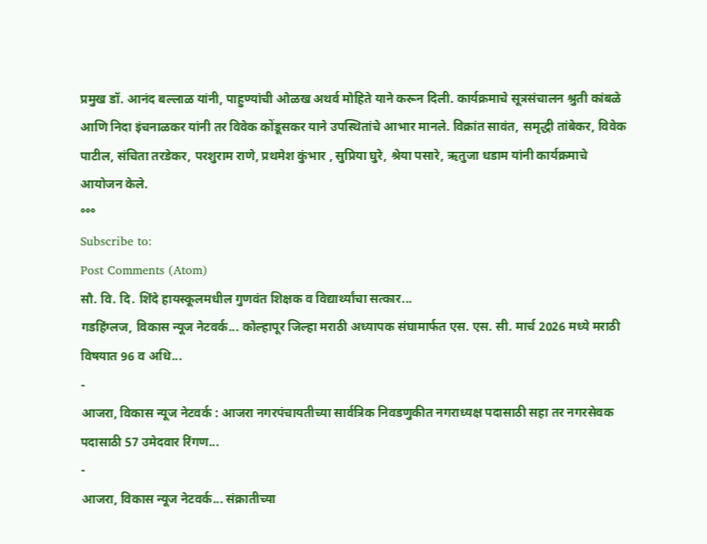प्रमुख डॉ. आनंद बल्लाळ यांनी, पाहुण्यांची ओळख अथर्व मोहिते याने करून दिली. कार्यक्रमाचे सूत्रसंचालन श्रुती कांबळे आणि निदा इंचनाळकर यांनी तर विवेक कोंडूसकर याने उपस्थितांचे आभार मानले. विक्रांत सावंत, समृद्धी तांबेकर, विवेक पाटील, संचिता तरडेकर, परशुराम राणे, प्रथमेश कुंभार , सुप्रिया घुरे, श्रेया पसारे, ऋतुजा धडाम यांनी कार्यक्रमाचे आयोजन केले.
°°°
Subscribe to:
Post Comments (Atom)
सौ. वि. दि. शिंदे हायस्कूलमधील गुणवंत शिक्षक व विद्यार्थ्यांचा सत्कार...
गडहिंग्लज, विकास न्यूज नेटवर्क... कोल्हापूर जिल्हा मराठी अध्यापक संघामार्फत एस. एस. सी. मार्च 2026 मध्ये मराठी विषयात 96 व अधि...
-
आजरा, विकास न्यूज नेटवर्क : आजरा नगरपंचायतीच्या सार्वत्रिक निवडणुकीत नगराध्यक्ष पदासाठी सहा तर नगरसेवक पदासाठी 57 उमेदवार रिंगण...
-
आजरा, विकास न्यूज नेटवर्क... संक्रातीच्या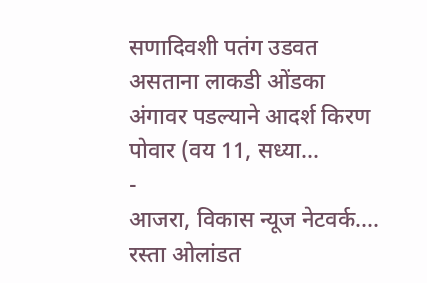सणादिवशी पतंग उडवत असताना लाकडी ओंडका अंगावर पडल्याने आदर्श किरण पोवार (वय 11, सध्या...
-
आजरा, विकास न्यूज नेटवर्क.... रस्ता ओलांडत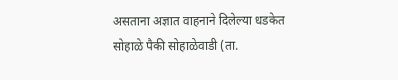असताना अज्ञात वाहनाने दिलेल्या धडकेत सोहाळे पैकी सोहाळेवाडी (ता.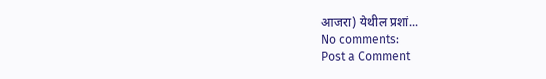आजरा) येथील प्रशां...
No comments:
Post a Comment